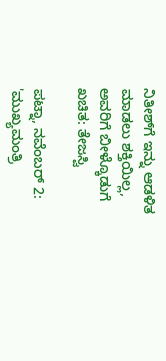ನಿತೀಶ್‌ಗೆ ಇನ್ನು ಆಡಳಿತ ಮಾಡಲು ಶಕ್ತಿಯಿಲ್ಲ, ಅವರಿಗೆ ಬೀಳ್ಕೊಡುಗೆ ಖಚಿತ: ತೇಜಸ್ವಿ

ಪಟ್ನಾ, ನವೆಂಬರ್ 2: 'ಮುಖ್ಯಮಂತ್ರಿ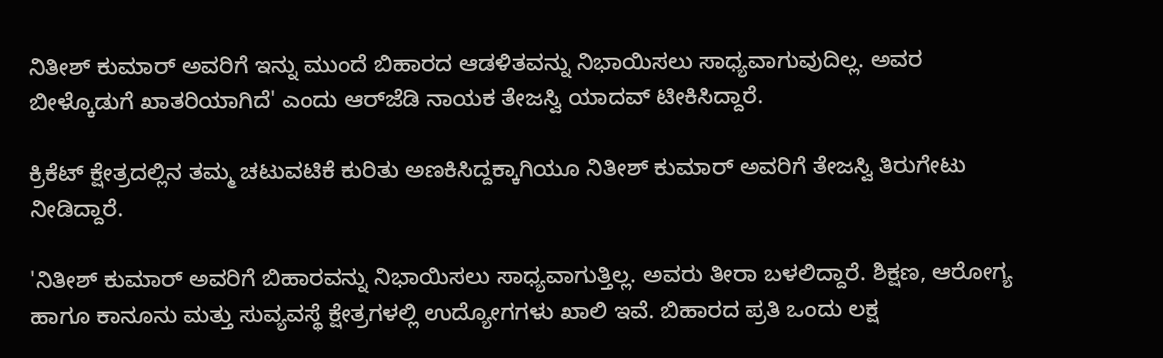ನಿತೀಶ್ ಕುಮಾರ್ ಅವರಿಗೆ ಇನ್ನು ಮುಂದೆ ಬಿಹಾರದ ಆಡಳಿತವನ್ನು ನಿಭಾಯಿಸಲು ಸಾಧ್ಯವಾಗುವುದಿಲ್ಲ. ಅವರ ಬೀಳ್ಕೊಡುಗೆ ಖಾತರಿಯಾಗಿದೆ' ಎಂದು ಆರ್‌ಜೆಡಿ ನಾಯಕ ತೇಜಸ್ವಿ ಯಾದವ್ ಟೀಕಿಸಿದ್ದಾರೆ.

ಕ್ರಿಕೆಟ್ ಕ್ಷೇತ್ರದಲ್ಲಿನ ತಮ್ಮ ಚಟುವಟಿಕೆ ಕುರಿತು ಅಣಕಿಸಿದ್ದಕ್ಕಾಗಿಯೂ ನಿತೀಶ್ ಕುಮಾರ್ ಅವರಿಗೆ ತೇಜಸ್ವಿ ತಿರುಗೇಟು ನೀಡಿದ್ದಾರೆ.

'ನಿತೀಶ್ ಕುಮಾರ್ ಅವರಿಗೆ ಬಿಹಾರವನ್ನು ನಿಭಾಯಿಸಲು ಸಾಧ್ಯವಾಗುತ್ತಿಲ್ಲ. ಅವರು ತೀರಾ ಬಳಲಿದ್ದಾರೆ. ಶಿಕ್ಷಣ, ಆರೋಗ್ಯ ಹಾಗೂ ಕಾನೂನು ಮತ್ತು ಸುವ್ಯವಸ್ಥೆ ಕ್ಷೇತ್ರಗಳಲ್ಲಿ ಉದ್ಯೋಗಗಳು ಖಾಲಿ ಇವೆ. ಬಿಹಾರದ ಪ್ರತಿ ಒಂದು ಲಕ್ಷ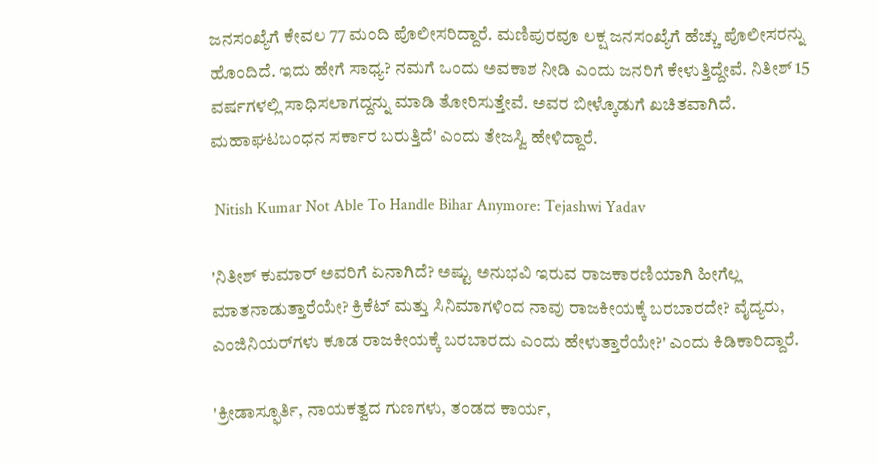ಜನಸಂಖ್ಯೆಗೆ ಕೇವಲ 77 ಮಂದಿ ಪೊಲೀಸರಿದ್ದಾರೆ. ಮಣಿಪುರವೂ ಲಕ್ಷ ಜನಸಂಖ್ಯೆಗೆ ಹೆಚ್ಚು ಪೊಲೀಸರನ್ನು ಹೊಂದಿದೆ. ಇದು ಹೇಗೆ ಸಾಧ್ಯ? ನಮಗೆ ಒಂದು ಅವಕಾಶ ನೀಡಿ ಎಂದು ಜನರಿಗೆ ಕೇಳುತ್ತಿದ್ದೇವೆ. ನಿತೀಶ್ 15 ವರ್ಷಗಳಲ್ಲಿ ಸಾಧಿಸಲಾಗದ್ದನ್ನು ಮಾಡಿ ತೋರಿಸುತ್ತೇವೆ. ಅವರ ಬೀಳ್ಕೊಡುಗೆ ಖಚಿತವಾಗಿದೆ. ಮಹಾಘಟಬಂಧನ ಸರ್ಕಾರ ಬರುತ್ತಿದೆ' ಎಂದು ತೇಜಸ್ವಿ ಹೇಳಿದ್ದಾರೆ.

 Nitish Kumar Not Able To Handle Bihar Anymore: Tejashwi Yadav

'ನಿತೀಶ್ ಕುಮಾರ್ ಅವರಿಗೆ ಏನಾಗಿದೆ? ಅಷ್ಟು ಅನುಭವಿ ಇರುವ ರಾಜಕಾರಣಿಯಾಗಿ ಹೀಗೆಲ್ಲ ಮಾತನಾಡುತ್ತಾರೆಯೇ? ಕ್ರಿಕೆಟ್ ಮತ್ತು ಸಿನಿಮಾಗಳಿಂದ ನಾವು ರಾಜಕೀಯಕ್ಕೆ ಬರಬಾರದೇ? ವೈದ್ಯರು, ಎಂಜಿನಿಯರ್‌ಗಳು ಕೂಡ ರಾಜಕೀಯಕ್ಕೆ ಬರಬಾರದು ಎಂದು ಹೇಳುತ್ತಾರೆಯೇ?' ಎಂದು ಕಿಡಿಕಾರಿದ್ದಾರೆ.

'ಕ್ರೀಡಾಸ್ಫೂರ್ತಿ, ನಾಯಕತ್ವದ ಗುಣಗಳು, ತಂಡದ ಕಾರ್ಯ,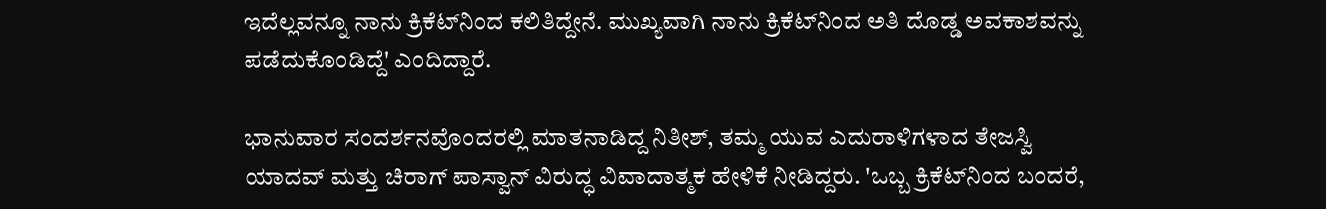ಇದೆಲ್ಲವನ್ನೂ ನಾನು ಕ್ರಿಕೆಟ್‌ನಿಂದ ಕಲಿತಿದ್ದೇನೆ. ಮುಖ್ಯವಾಗಿ ನಾನು ಕ್ರಿಕೆಟ್‌ನಿಂದ ಅತಿ ದೊಡ್ಡ ಅವಕಾಶವನ್ನು ಪಡೆದುಕೊಂಡಿದ್ದೆ' ಎಂದಿದ್ದಾರೆ.

ಭಾನುವಾರ ಸಂದರ್ಶನವೊಂದರಲ್ಲಿ ಮಾತನಾಡಿದ್ದ ನಿತೀಶ್, ತಮ್ಮ ಯುವ ಎದುರಾಳಿಗಳಾದ ತೇಜಸ್ವಿ ಯಾದವ್ ಮತ್ತು ಚಿರಾಗ್ ಪಾಸ್ವಾನ್ ವಿರುದ್ಧ ವಿವಾದಾತ್ಮಕ ಹೇಳಿಕೆ ನೀಡಿದ್ದರು. 'ಒಬ್ಬ ಕ್ರಿಕೆಟ್‌ನಿಂದ ಬಂದರೆ,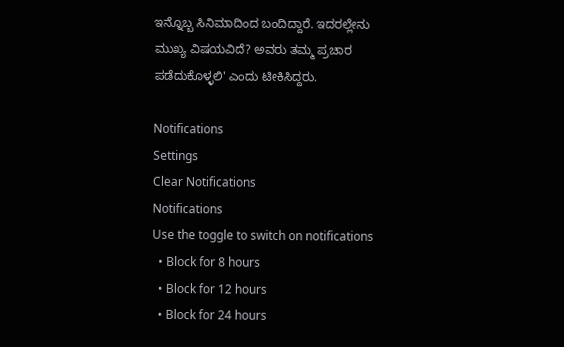ಇನ್ನೊಬ್ಬ ಸಿನಿಮಾದಿಂದ ಬಂದಿದ್ದಾರೆ. ಇದರಲ್ಲೇನು ಮುಖ್ಯ ವಿಷಯವಿದೆ? ಅವರು ತಮ್ಮ ಪ್ರಚಾರ ಪಡೆದುಕೊಳ್ಳಲಿ' ಎಂದು ಟೀಕಿಸಿದ್ದರು.

Notifications
Settings
Clear Notifications
Notifications
Use the toggle to switch on notifications
  • Block for 8 hours
  • Block for 12 hours
  • Block for 24 hours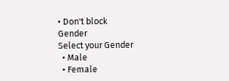• Don't block
Gender
Select your Gender
  • Male
  • Female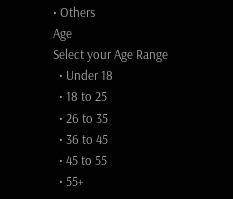• Others
Age
Select your Age Range
  • Under 18
  • 18 to 25
  • 26 to 35
  • 36 to 45
  • 45 to 55
  • 55+